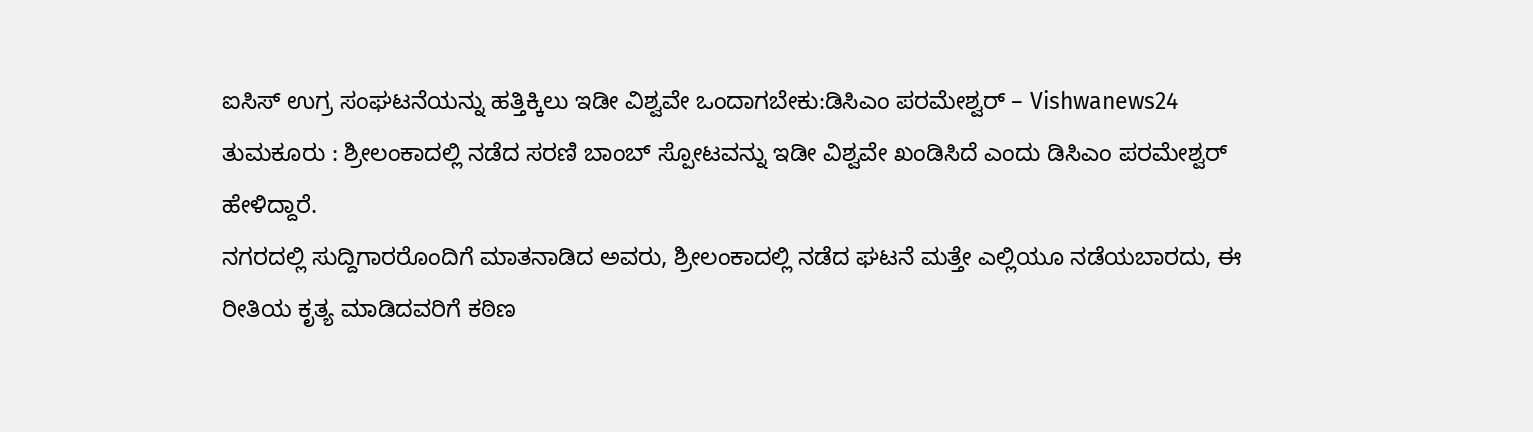ಐಸಿಸ್ ಉಗ್ರ ಸಂಘಟನೆಯನ್ನು ಹತ್ತಿಕ್ಕಿಲು ಇಡೀ ವಿಶ್ವವೇ ಒಂದಾಗಬೇಕು:ಡಿಸಿಎಂ ಪರಮೇಶ್ವರ್ – Vishwanews24
ತುಮಕೂರು : ಶ್ರೀಲಂಕಾದಲ್ಲಿ ನಡೆದ ಸರಣಿ ಬಾಂಬ್ ಸ್ಪೋಟವನ್ನು ಇಡೀ ವಿಶ್ವವೇ ಖಂಡಿಸಿದೆ ಎಂದು ಡಿಸಿಎಂ ಪರಮೇಶ್ವರ್ ಹೇಳಿದ್ದಾರೆ.
ನಗರದಲ್ಲಿ ಸುದ್ದಿಗಾರರೊಂದಿಗೆ ಮಾತನಾಡಿದ ಅವರು, ಶ್ರೀಲಂಕಾದಲ್ಲಿ ನಡೆದ ಘಟನೆ ಮತ್ತೇ ಎಲ್ಲಿಯೂ ನಡೆಯಬಾರದು, ಈ ರೀತಿಯ ಕೃತ್ಯ ಮಾಡಿದವರಿಗೆ ಕಠಿಣ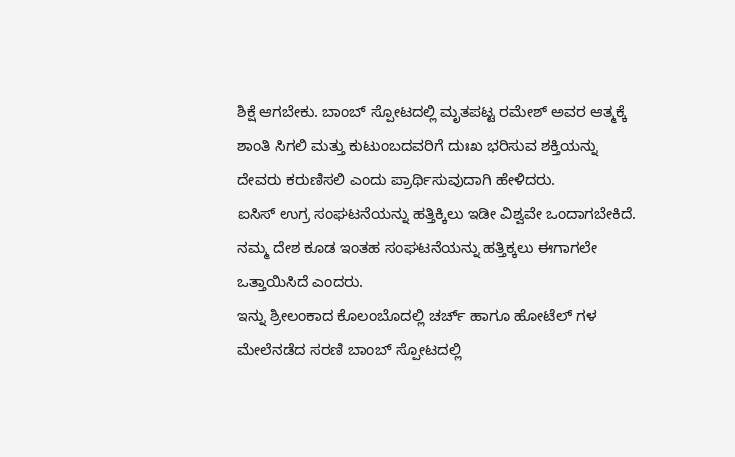ಶಿಕ್ಷೆ ಆಗಬೇಕು. ಬಾಂಬ್ ಸ್ಪೋಟದಲ್ಲಿ ಮೃತಪಟ್ಟ ರಮೇಶ್ ಅವರ ಆತ್ಮಕ್ಕೆ ಶಾಂತಿ ಸಿಗಲಿ ಮತ್ತು ಕುಟುಂಬದವರಿಗೆ ದುಃಖ ಭರಿಸುವ ಶಕ್ತಿಯನ್ನು ದೇವರು ಕರುಣಿಸಲಿ ಎಂದು ಪ್ರಾರ್ಥಿಸುವುದಾಗಿ ಹೇಳಿದರು.
ಐಸಿಸ್ ಉಗ್ರ ಸಂಘಟನೆಯನ್ನು ಹತ್ತಿಕ್ಕಿಲು ಇಡೀ ವಿಶ್ವವೇ ಒಂದಾಗಬೇಕಿದೆ. ನಮ್ಮ ದೇಶ ಕೂಡ ಇಂತಹ ಸಂಘಟನೆಯನ್ನು ಹತ್ತಿಕ್ಕಲು ಈಗಾಗಲೇ ಒತ್ತಾಯಿಸಿದೆ ಎಂದರು.
ಇನ್ನು ಶ್ರೀಲಂಕಾದ ಕೊಲಂಬೊದಲ್ಲಿ ಚರ್ಚ್ ಹಾಗೂ ಹೋಟೆಲ್ ಗಳ ಮೇಲೆನಡೆದ ಸರಣಿ ಬಾಂಬ್ ಸ್ಪೋಟದಲ್ಲಿ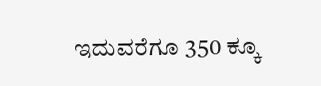ಇದುವರೆಗೂ 350 ಕ್ಕೂ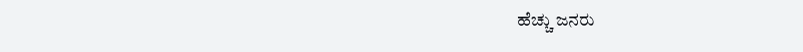ಹೆಚ್ಚು ಜನರು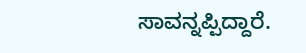ಸಾವನ್ನಪ್ಪಿದ್ದಾರೆ.